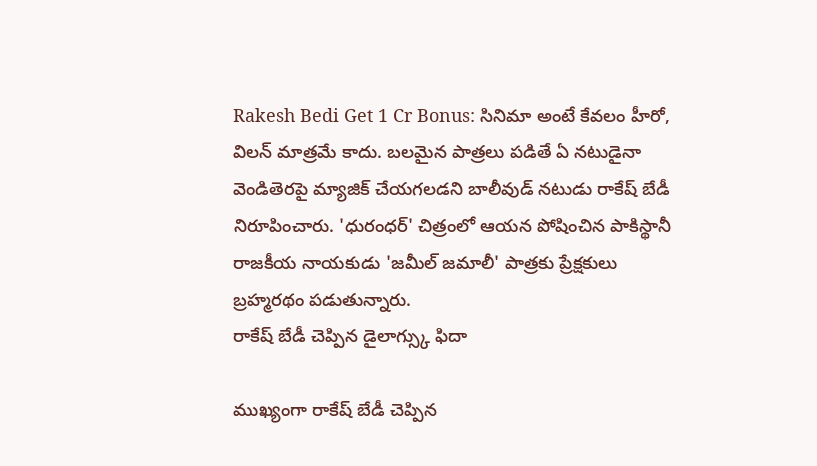Rakesh Bedi Get 1 Cr Bonus: సినిమా అంటే కేవలం హీరో, విలన్ మాత్రమే కాదు. బలమైన పాత్రలు పడితే ఏ నటుడైనా వెండితెరపై మ్యాజిక్ చేయగలడని బాలీవుడ్ నటుడు రాకేష్ బేడీ నిరూపించారు. 'ధురంధర్' చిత్రంలో ఆయన పోషించిన పాకిస్థానీ రాజకీయ నాయకుడు 'జమీల్ జమాలీ' పాత్రకు ప్రేక్షకులు బ్రహ్మరథం పడుతున్నారు.
రాకేష్ బేడీ చెప్పిన డైలాగ్స్కు ఫిదా

ముఖ్యంగా రాకేష్ బేడీ చెప్పిన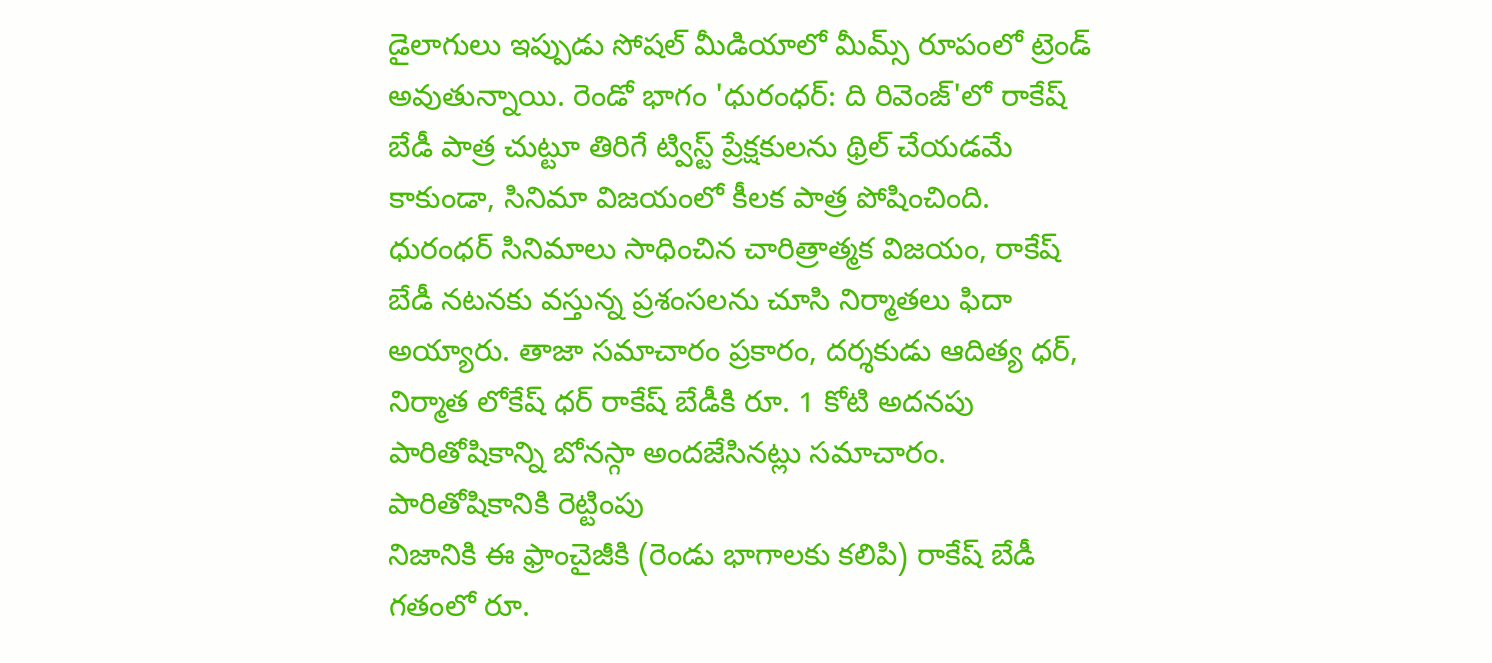డైలాగులు ఇప్పుడు సోషల్ మీడియాలో మీమ్స్ రూపంలో ట్రెండ్ అవుతున్నాయి. రెండో భాగం 'ధురంధర్: ది రివెంజ్'లో రాకేష్ బేడీ పాత్ర చుట్టూ తిరిగే ట్విస్ట్ ప్రేక్షకులను థ్రిల్ చేయడమే కాకుండా, సినిమా విజయంలో కీలక పాత్ర పోషించింది.
ధురంధర్ సినిమాలు సాధించిన చారిత్రాత్మక విజయం, రాకేష్ బేడీ నటనకు వస్తున్న ప్రశంసలను చూసి నిర్మాతలు ఫిదా అయ్యారు. తాజా సమాచారం ప్రకారం, దర్శకుడు ఆదిత్య ధర్, నిర్మాత లోకేష్ ధర్ రాకేష్ బేడీకి రూ. 1 కోటి అదనపు పారితోషికాన్ని బోనస్గా అందజేసినట్లు సమాచారం.
పారితోషికానికి రెట్టింపు
నిజానికి ఈ ఫ్రాంచైజీకి (రెండు భాగాలకు కలిపి) రాకేష్ బేడీ గతంలో రూ.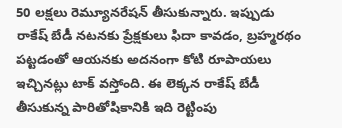50 లక్షలు రెమ్యూనరేషన్ తీసుకున్నారు. ఇప్పుడు రాకేష్ బేడీ నటనకు ప్రేక్షకులు ఫిదా కావడం, బ్రహ్మరథం పట్టడంతో ఆయనకు అదనంగా కోటి రూపాయలు ఇచ్చినట్లు టాక్ వస్తోంది. ఈ లెక్కన రాకేష్ బేడీ తీసుకున్న పారితోషికానికి ఇది రెట్టింపు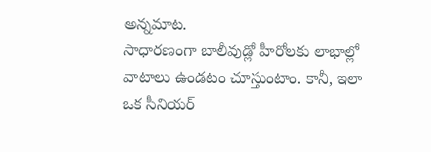అన్నమాట.
సాధారణంగా బాలీవుడ్లో హీరోలకు లాభాల్లో వాటాలు ఉండటం చూస్తుంటాం. కానీ, ఇలా ఒక సీనియర్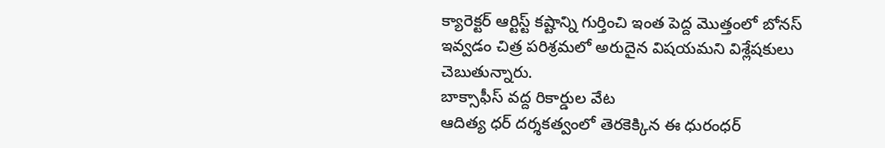క్యారెక్టర్ ఆర్టిస్ట్ కష్టాన్ని గుర్తించి ఇంత పెద్ద మొత్తంలో బోనస్ ఇవ్వడం చిత్ర పరిశ్రమలో అరుదైన విషయమని విశ్లేషకులు చెబుతున్నారు.
బాక్సాఫీస్ వద్ద రికార్డుల వేట
ఆదిత్య ధర్ దర్శకత్వంలో తెరకెక్కిన ఈ ధురంధర్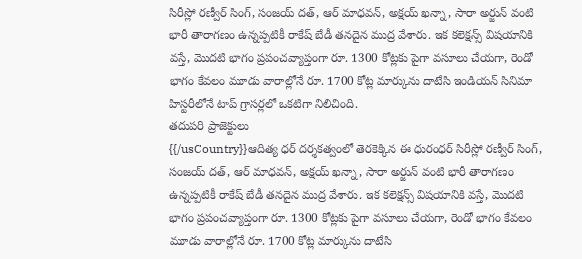సిరీస్లో రణ్వీర్ సింగ్, సంజయ్ దత్, ఆర్ మాధవన్, అక్షయ్ ఖన్నా, సారా అర్జున్ వంటి భారీ తారాగణం ఉన్నప్పటికీ రాకేష్ బేడీ తనదైన ముద్ర వేశారు. ఇక కలెక్షన్స్ విషయానికి వస్తే, మొదటి భాగం ప్రపంచవ్యాప్తంగా రూ. 1300 కోట్లకు పైగా వసూలు చేయగా, రెండో భాగం కేవలం మూడు వారాల్లోనే రూ. 1700 కోట్ల మార్కును దాటేసి ఇండియన్ సినిమా హిస్టరీలోనే టాప్ గ్రాసర్లలో ఒకటిగా నిలిచింది.
తదుపరి ప్రాజెక్టులు
{{/usCountry}}ఆదిత్య ధర్ దర్శకత్వంలో తెరకెక్కిన ఈ ధురంధర్ సిరీస్లో రణ్వీర్ సింగ్, సంజయ్ దత్, ఆర్ మాధవన్, అక్షయ్ ఖన్నా, సారా అర్జున్ వంటి భారీ తారాగణం ఉన్నప్పటికీ రాకేష్ బేడీ తనదైన ముద్ర వేశారు. ఇక కలెక్షన్స్ విషయానికి వస్తే, మొదటి భాగం ప్రపంచవ్యాప్తంగా రూ. 1300 కోట్లకు పైగా వసూలు చేయగా, రెండో భాగం కేవలం మూడు వారాల్లోనే రూ. 1700 కోట్ల మార్కును దాటేసి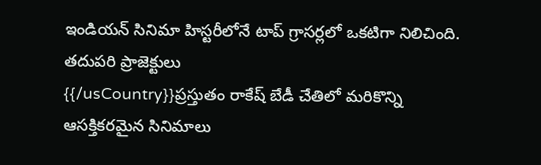ఇండియన్ సినిమా హిస్టరీలోనే టాప్ గ్రాసర్లలో ఒకటిగా నిలిచింది.
తదుపరి ప్రాజెక్టులు
{{/usCountry}}ప్రస్తుతం రాకేష్ బేడీ చేతిలో మరికొన్ని ఆసక్తికరమైన సినిమాలు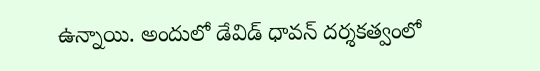ఉన్నాయి. అందులో డేవిడ్ ధావన్ దర్శకత్వంలో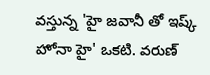వస్తున్న 'హై జవానీ తో ఇష్క్ హోనా హై' ఒకటి. వరుణ్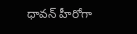ధావన్ హీరోగా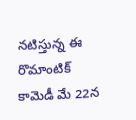నటిస్తున్న ఈ రొమాంటిక్ కామెడీ మే 22న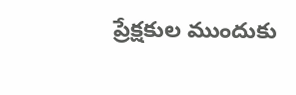ప్రేక్షకుల ముందుకు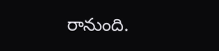రానుంది.